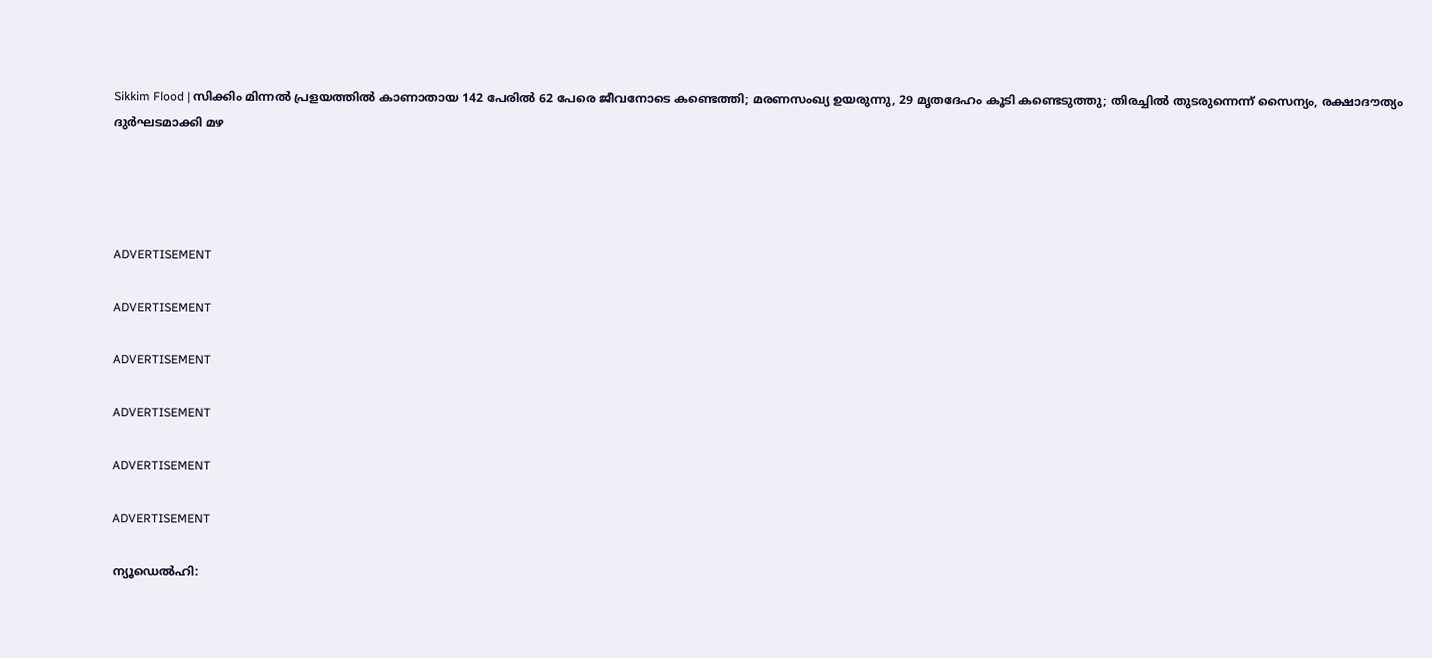Sikkim Flood | സിക്കിം മിന്നല്‍ പ്രളയത്തില്‍ കാണാതായ 142 പേരില്‍ 62 പേരെ ജീവനോടെ കണ്ടെത്തി; മരണസംഖ്യ ഉയരുന്നു, 29 മൃതദേഹം കൂടി കണ്ടെടുത്തു; തിരച്ചില്‍ തുടരുന്നെന്ന് സൈന്യം, രക്ഷാദൗത്യം ദുര്‍ഘടമാക്കി മഴ




ADVERTISEMENT

ADVERTISEMENT

ADVERTISEMENT

ADVERTISEMENT

ADVERTISEMENT

ADVERTISEMENT

ന്യൂഡെല്‍ഹി: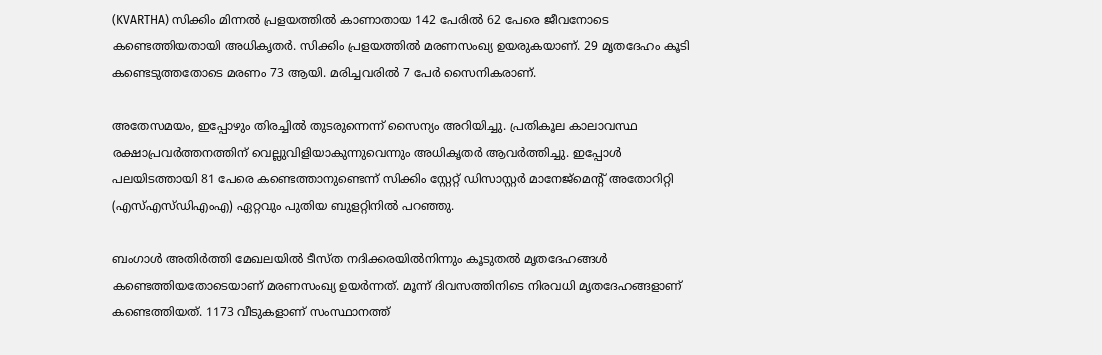(KVARTHA) സിക്കിം മിന്നല്‍ പ്രളയത്തില്‍ കാണാതായ 142 പേരില്‍ 62 പേരെ ജീവനോടെ കണ്ടെത്തിയതായി അധികൃതര്‍. സിക്കിം പ്രളയത്തില്‍ മരണസംഖ്യ ഉയരുകയാണ്. 29 മൃതദേഹം കൂടി കണ്ടെടുത്തതോടെ മരണം 73 ആയി. മരിച്ചവരില്‍ 7 പേര്‍ സൈനികരാണ്.

അതേസമയം, ഇപ്പോഴും തിരച്ചില്‍ തുടരുന്നെന്ന് സൈന്യം അറിയിച്ചു. പ്രതികൂല കാലാവസ്ഥ രക്ഷാപ്രവര്‍ത്തനത്തിന് വെല്ലുവിളിയാകുന്നുവെന്നും അധികൃതര്‍ ആവര്‍ത്തിച്ചു. ഇപ്പോള്‍ പലയിടത്തായി 81 പേരെ കണ്ടെത്താനുണ്ടെന്ന് സിക്കിം സ്റ്റേറ്റ് ഡിസാസ്റ്റര്‍ മാനേജ്മെന്റ് അതോറിറ്റി (എസ്എസ്ഡിഎംഎ) ഏറ്റവും പുതിയ ബുളറ്റിനില്‍ പറഞ്ഞു.

ബംഗാള്‍ അതിര്‍ത്തി മേഖലയില്‍ ടീസ്ത നദിക്കരയില്‍നിന്നും കൂടുതല്‍ മൃതദേഹങ്ങള്‍ കണ്ടെത്തിയതോടെയാണ് മരണസംഖ്യ ഉയര്‍ന്നത്. മൂന്ന് ദിവസത്തിനിടെ നിരവധി മൃതദേഹങ്ങളാണ് കണ്ടെത്തിയത്. 1173 വീടുകളാണ് സംസ്ഥാനത്ത്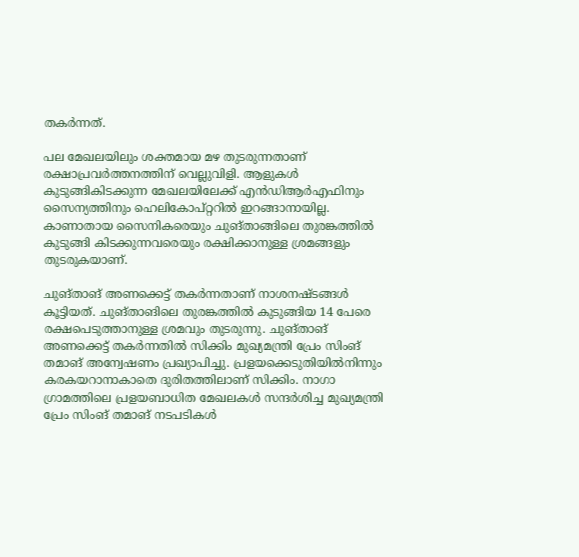തകര്‍ന്നത്.

പല മേഖലയിലും ശക്തമായ മഴ തുടരുന്നതാണ് രക്ഷാപ്രവര്‍ത്തനത്തിന് വെല്ലുവിളി. ആളുകള്‍ കുടുങ്ങികിടക്കുന്ന മേഖലയിലേക്ക് എന്‍ഡിആര്‍എഫിനും സൈന്യത്തിനും ഹെലികോപ്റ്ററില്‍ ഇറങ്ങാനായില്ല. കാണാതായ സൈനികരെയും ചുങ്താങ്ങിലെ തുരങ്കത്തില്‍ കുടുങ്ങി കിടക്കുന്നവരെയും രക്ഷിക്കാനുള്ള ശ്രമങ്ങളും തുടരുകയാണ്.

ചുങ്താങ് അണക്കെട്ട് തകര്‍ന്നതാണ് നാശനഷ്ടങ്ങള്‍ കൂട്ടിയത്. ചുങ്താങിലെ തുരങ്കത്തില്‍ കുടുങ്ങിയ 14 പേരെ രക്ഷപെടുത്താനുള്ള ശ്രമവും തുടരുന്നു. ചുങ്താങ് അണക്കെട്ട് തകര്‍ന്നതില്‍ സിക്കിം മുഖ്യമന്ത്രി പ്രേം സിംങ് തമാങ് അന്വേഷണം പ്രഖ്യാപിച്ചു. പ്രളയക്കെടുതിയില്‍നിന്നും കരകയറാനാകാതെ ദുരിതത്തിലാണ് സിക്കിം. നാഗാ ഗ്രാമത്തിലെ പ്രളയബാധിത മേഖലകള്‍ സന്ദര്‍ശിച്ച മുഖ്യമന്ത്രി പ്രേം സിംങ് തമാങ് നടപടികള്‍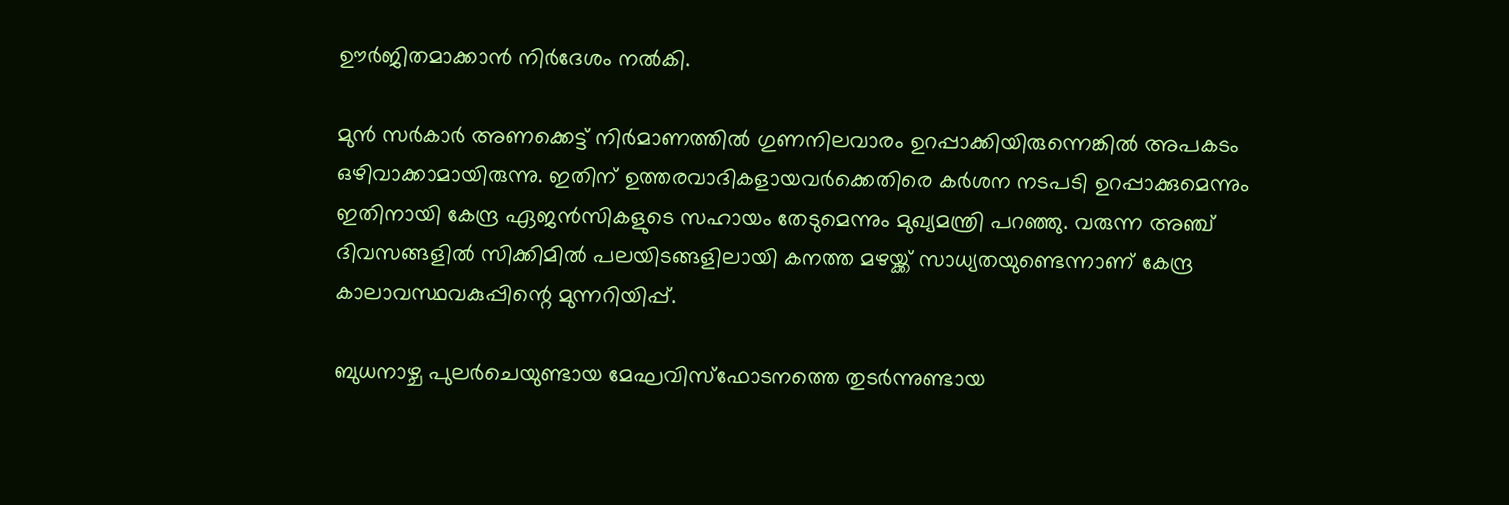ഊര്‍ജിതമാക്കാന്‍ നിര്‍ദേശം നല്‍കി.

മുന്‍ സര്‍കാര്‍ അണക്കെട്ട് നിര്‍മാണത്തില്‍ ഗുണനിലവാരം ഉറപ്പാക്കിയിരുന്നെങ്കില്‍ അപകടം ഒഴിവാക്കാമായിരുന്നു. ഇതിന് ഉത്തരവാദികളായവര്‍ക്കെതിരെ കര്‍ശന നടപടി ഉറപ്പാക്കുമെന്നും ഇതിനായി കേന്ദ്ര ഏജന്‍സികളുടെ സഹായം തേടുമെന്നും മുഖ്യമന്ത്രി പറഞ്ഞു. വരുന്ന അഞ്ച് ദിവസങ്ങളില്‍ സിക്കിമില്‍ പലയിടങ്ങളിലായി കനത്ത മഴയ്ക്ക് സാധ്യതയുണ്ടെന്നാണ് കേന്ദ്ര കാലാവസ്ഥവകുപ്പിന്റെ മുന്നറിയിപ്പ്.

ബുധനാഴ്ച പുലര്‍ചെയുണ്ടായ മേഘവിസ്‌ഫോടനത്തെ തുടര്‍ന്നുണ്ടായ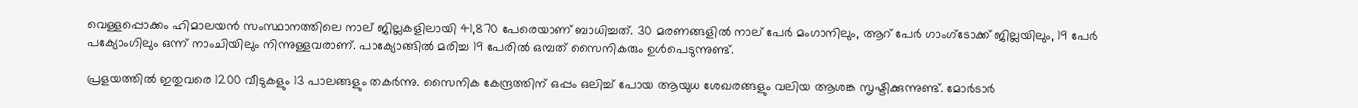വെള്ളപ്പൊക്കം ഹിമാലയന്‍ സംസ്ഥാനത്തിലെ നാല് ജില്ലകളിലായി 41,870 പേരെയാണ് ബാധിച്ചത്. 30 മരണങ്ങളില്‍ നാല് പേര്‍ മംഗാനിലും, ആറ് പേര്‍ ഗാംഗ്ടോക്ക് ജില്ലയിലും, 19 പേര്‍ പക്യോംഗിലും ഒന്ന് നാംചിയിലും നിന്നുള്ളവരാണ്. പാക്യോങ്ങില്‍ മരിച്ച 19 പേരില്‍ ഒമ്പത് സൈനികരും ഉള്‍പെടുന്നുണ്ട്.

പ്രളയത്തില്‍ ഇതുവരെ 1200 വീടുകളും 13 പാലങ്ങളും തകര്‍ന്നു. സൈനിക കേന്ദ്രത്തിന് ഒപ്പം ഒലിച്ച് പോയ ആയുധ ശേഖരങ്ങളും വലിയ ആശങ്ക സൃഷ്ടിക്കുന്നുണ്ട്. മോര്‍ടാര്‍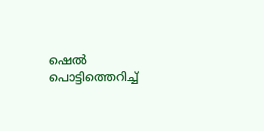ഷെല്‍ പൊട്ടിത്തെറിച്ച്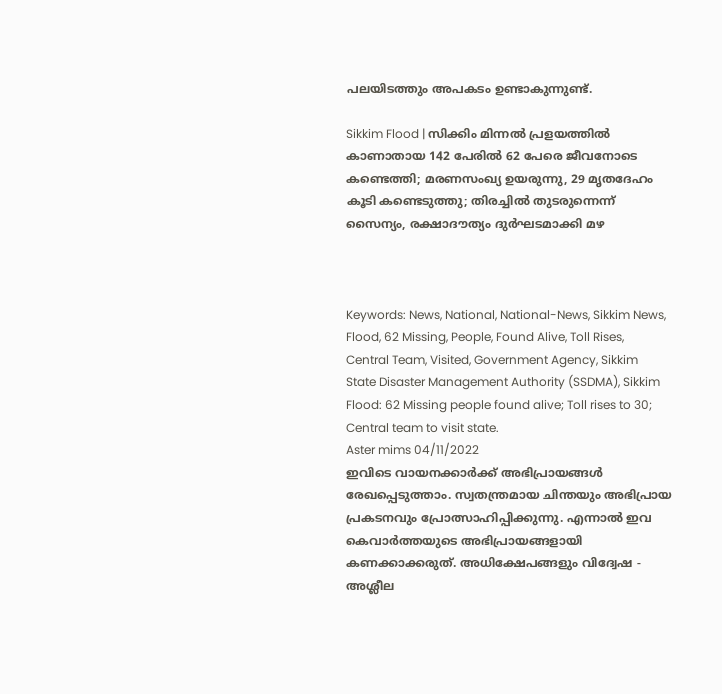പലയിടത്തും അപകടം ഉണ്ടാകുന്നുണ്ട്.

Sikkim Flood | സിക്കിം മിന്നല്‍ പ്രളയത്തില്‍ കാണാതായ 142 പേരില്‍ 62 പേരെ ജീവനോടെ കണ്ടെത്തി; മരണസംഖ്യ ഉയരുന്നു, 29 മൃതദേഹം കൂടി കണ്ടെടുത്തു; തിരച്ചില്‍ തുടരുന്നെന്ന് സൈന്യം, രക്ഷാദൗത്യം ദുര്‍ഘടമാക്കി മഴ



Keywords: News, National, National-News, Sikkim News, Flood, 62 Missing, People, Found Alive, Toll Rises, Central Team, Visited, Government Agency, Sikkim State Disaster Management Authority (SSDMA), Sikkim Flood: 62 Missing people found alive; Toll rises to 30; Central team to visit state.
Aster mims 04/11/2022
ഇവിടെ വായനക്കാർക്ക് അഭിപ്രായങ്ങൾ രേഖപ്പെടുത്താം. സ്വതന്ത്രമായ ചിന്തയും അഭിപ്രായ പ്രകടനവും പ്രോത്സാഹിപ്പിക്കുന്നു. എന്നാൽ ഇവ കെവാർത്തയുടെ അഭിപ്രായങ്ങളായി കണക്കാക്കരുത്. അധിക്ഷേപങ്ങളും വിദ്വേഷ - അശ്ലീല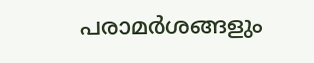പരാമർശങ്ങളും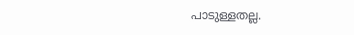പാടുള്ളതല്ല.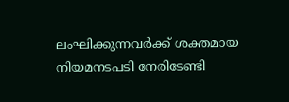ലംഘിക്കുന്നവർക്ക് ശക്തമായ നിയമനടപടി നേരിടേണ്ടി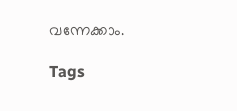വന്നേക്കാം.

Tags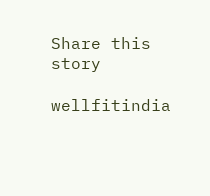Share this story

wellfitindia